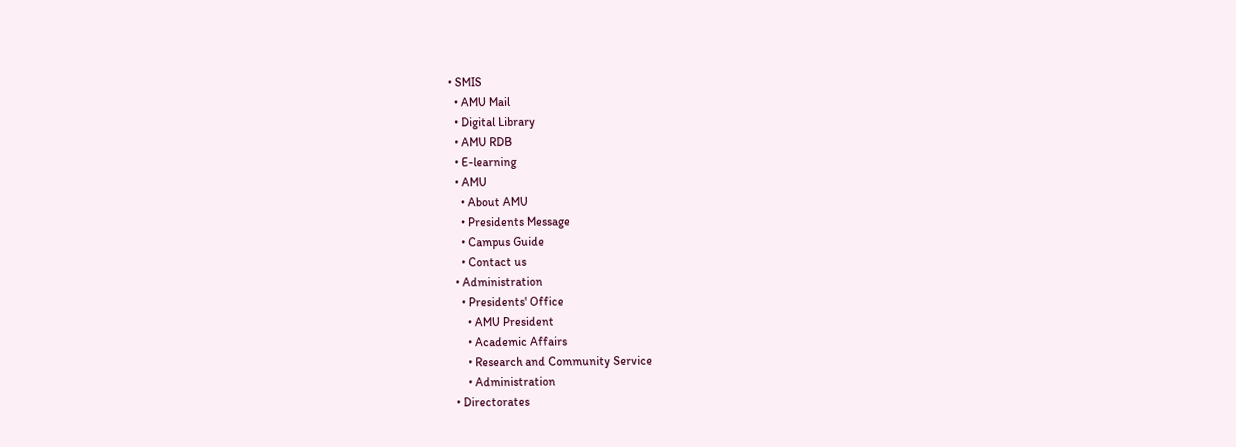• SMIS
  • AMU Mail
  • Digital Library
  • AMU RDB
  • E-learning
  • AMU
    • About AMU
    • Presidents Message
    • Campus Guide
    • Contact us
  • Administration
    • Presidents' Office
      • AMU President
      • Academic Affairs
      • Research and Community Service
      • Administration
  • Directorates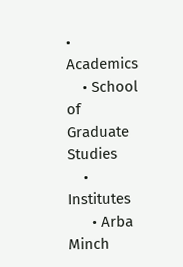• Academics
    • School of Graduate Studies
    • Institutes
      • Arba Minch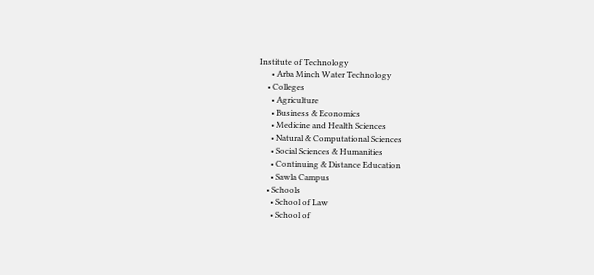Institute of Technology
      • Arba Minch Water Technology
    • Colleges
      • Agriculture
      • Business & Economics
      • Medicine and Health Sciences
      • Natural & Computational Sciences
      • Social Sciences & Humanities
      • Continuing & Distance Education
      • Sawla Campus
    • Schools
      • School of Law
      • School of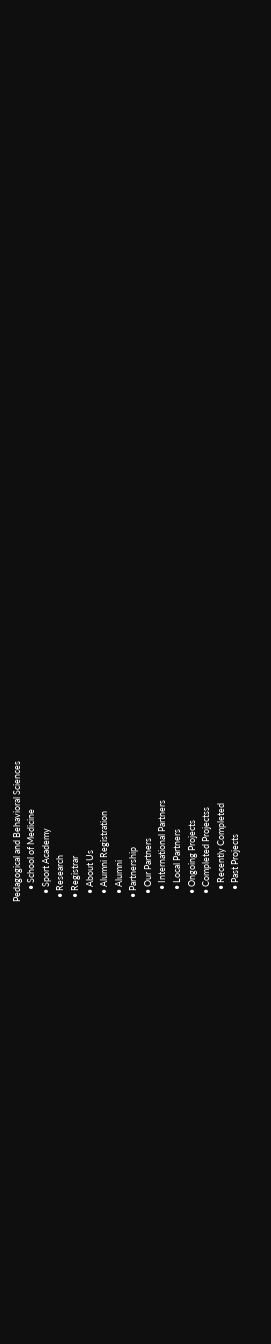Pedagogical and Behavioral Sciences
      • School of Medicine
    • Sport Academy
  • Research
  • Registrar
    • About Us
    • Alumni Registration
    • Alumni
  • Partnership
    • Our Partners
      • International Partners
      • Local Partners
    • Ongoing Projects
    • Completed Projectss
      • Recently Completed
      • Past Projects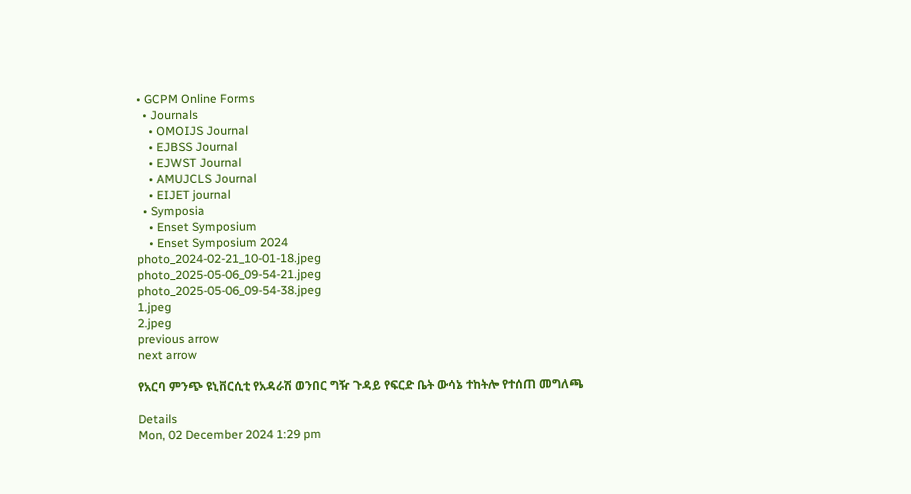• GCPM Online Forms
  • Journals
    • OMOIJS Journal
    • EJBSS Journal
    • EJWST Journal
    • AMUJCLS Journal
    • EIJET journal
  • Symposia
    • Enset Symposium
    • Enset Symposium 2024
photo_2024-02-21_10-01-18.jpeg
photo_2025-05-06_09-54-21.jpeg
photo_2025-05-06_09-54-38.jpeg
1.jpeg
2.jpeg
previous arrow
next arrow

የአርባ ምንጭ ዩኒቨርሲቲ የአዳራሽ ወንበር ግዥ ጉዳይ የፍርድ ቤት ውሳኔ ተከትሎ የተሰጠ መግለጫ

Details
Mon, 02 December 2024 1:29 pm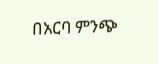በአርባ ምንጭ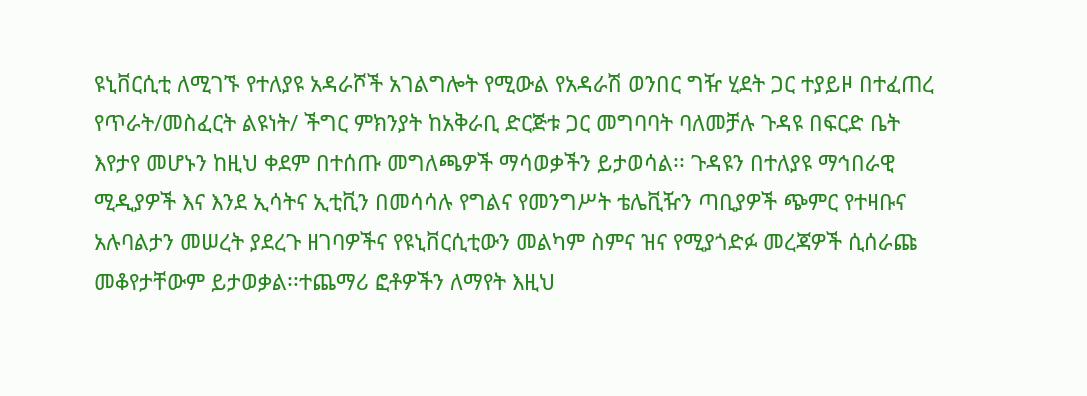ዩኒቨርሲቲ ለሚገኙ የተለያዩ አዳራሾች አገልግሎት የሚውል የአዳራሽ ወንበር ግዥ ሂደት ጋር ተያይዞ በተፈጠረ የጥራት/መስፈርት ልዩነት/ ችግር ምክንያት ከአቅራቢ ድርጅቱ ጋር መግባባት ባለመቻሉ ጉዳዩ በፍርድ ቤት እየታየ መሆኑን ከዚህ ቀደም በተሰጡ መግለጫዎች ማሳወቃችን ይታወሳል፡፡ ጉዳዩን በተለያዩ ማኅበራዊ ሚዲያዎች እና እንደ ኢሳትና ኢቲቪን በመሳሳሉ የግልና የመንግሥት ቴሌቪዥን ጣቢያዎች ጭምር የተዛቡና አሉባልታን መሠረት ያደረጉ ዘገባዎችና የዩኒቨርሲቲውን መልካም ስምና ዝና የሚያጎድፉ መረጃዎች ሲሰራጩ መቆየታቸውም ይታወቃል፡፡ተጨማሪ ፎቶዎችን ለማየት እዚህ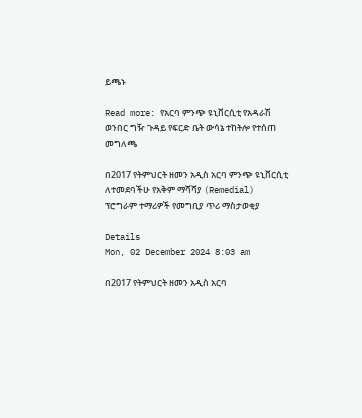ይጫኑ

Read more: የአርባ ምንጭ ዩኒቨርሲቲ የአዳራሽ ወንበር ግዥ ጉዳይ የፍርድ ቤት ውሳኔ ተከትሎ የተሰጠ መግለጫ

በ2017 የትምህርት ዘመን አዲስ አርባ ምንጭ ዩኒቨርሲቲ ለተመደባችሁ የአቅም ማሻሻያ (Remedial) ፕሮግራም ተማሪዎች የመግቢያ ጥሪ ማስታወቂያ

Details
Mon, 02 December 2024 8:03 am

በ2017 የትምህርት ዘመን አዲስ አርባ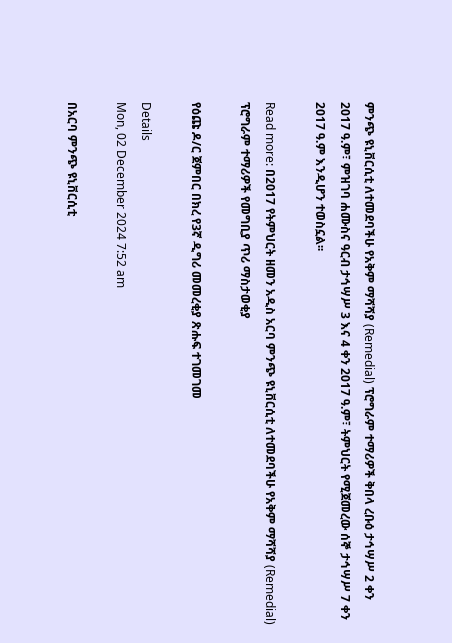ምንጭ ዩኒቨርሲቲ ለተመደባችሁ የአቅም ማሻሻያ (Remedial) ፕሮግራም ተማሪዎች ቅበላ ረቡዕ ታኅሣሥ 2 ቀን 2017 ዓ.ም፣ ምዝገባ ሐሙስና ዓርብ ታኅሣሥ 3 እና 4 ቀን 2017 ዓ.ም፣ ትምህርት የሚጀመረው ሰኞ ታኅሣሥ 7 ቀን 2017 ዓ.ም እንዲሆን ተወስኗል፡፡

Read more: በ2017 የትምህርት ዘመን አዲስ አርባ ምንጭ ዩኒቨርሲቲ ለተመደባችሁ የአቅም ማሻሻያ (Remedial) ፕሮግራም ተማሪዎች የመግቢያ ጥሪ ማስታወቂያ

የዕጩ ዶ/ር ጀምበር በክረ የ3ኛ ዲግሪ መመረቂያ ጽሑፍ ተገመገመ

Details
Mon, 02 December 2024 7:52 am

በአርባ ምንጭ ዩኒቨርሲቲ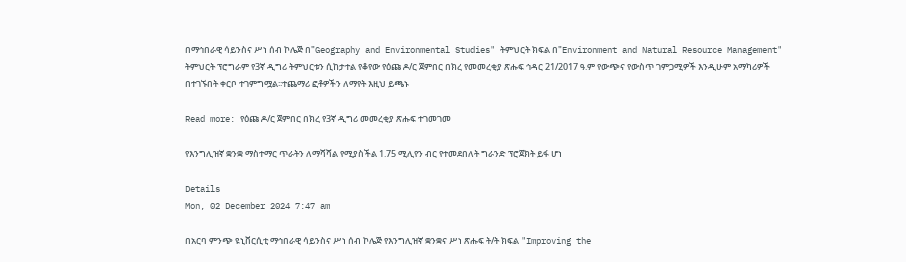በማኅበራዊ ሳይንስና ሥነ ሰብ ኮሌጅ በ"Geography and Environmental Studies" ትምህርት ክፍል በ"Environment and Natural Resource Management" ትምህርት ፕሮግራም የ3ኛ ዲግሪ ትምህርቱን ሲከታተል የቆየው የዕጩ ዶ/ር ጀምበር በክረ የመመረቂያ ጽሑፍ ኅዳር 21/2017 ዓ.ም የውጭና የውስጥ ገምጋሚዎች እንዲሁም አማካሪዎች በተገኙበት ቀርቦ ተገምግሟል፡፡ተጨማሪ ፎቶዎችን ለማየት እዚህ ይጫኑ

Read more: የዕጩ ዶ/ር ጀምበር በክረ የ3ኛ ዲግሪ መመረቂያ ጽሑፍ ተገመገመ

የእንግሊዝኛ ቋንቋ ማስተማር ጥራትን ለማሻሻል የሚያስችል 1.75 ሚሊየን ብር የተመደበለት ግራንድ ፕሮጀክት ይፋ ሆነ

Details
Mon, 02 December 2024 7:47 am

በአርባ ምንጭ ዩኒቨርሲቲ ማኅበራዊ ሳይንስና ሥነ ሰብ ኮሌጅ የእንግሊዝኛ ቋንቋና ሥነ ጽሑፍ ት/ት ክፍል "Improving the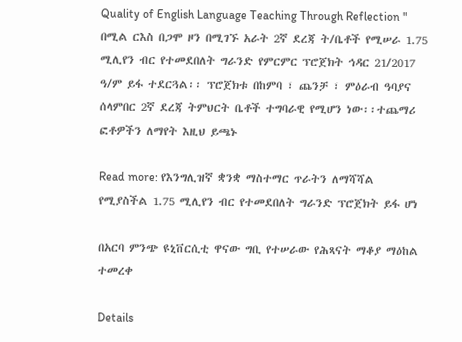Quality of English Language Teaching Through Reflection " በሚል ርእስ በጋሞ ዞን በሚገኙ አራት 2ኛ ደረጃ ት/ቤቶች የሚሠራ 1.75 ሚሊየን ብር የተመደበለት ግራንድ የምርምር ፕሮጀክት ኅዳር 21/2017 ዓ/ም ይፋ ተደርጓል፡፡ ፕሮጀክቱ በከምባ ፣ ጨንቻ ፣ ምዕራብ ዓባያና ሰላምበር 2ኛ ደረጃ ትምህርት ቤቶች ተግባራዊ የሚሆን ነው፡፡ተጨማሪ ፎቶዎችን ለማየት እዚህ ይጫኑ

Read more: የእንግሊዝኛ ቋንቋ ማስተማር ጥራትን ለማሻሻል የሚያስችል 1.75 ሚሊየን ብር የተመደበለት ግራንድ ፕሮጀክት ይፋ ሆነ

በአርባ ምንጭ ዩኒቨርሲቲ ዋናው ግቢ የተሠራው የሕጻናት ማቆያ ማዕከል ተመረቀ

Details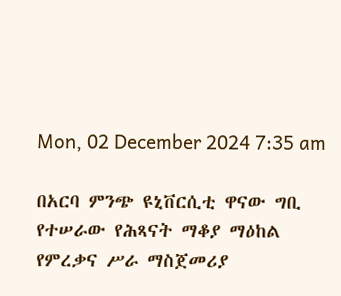Mon, 02 December 2024 7:35 am

በአርባ ምንጭ ዩኒቨርሲቲ ዋናው ግቢ የተሠራው የሕጻናት ማቆያ ማዕከል የምረቃና ሥራ ማስጀመሪያ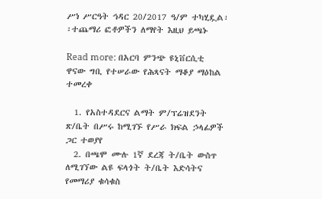ሥነ ሥርዓት ኅዳር 20/2017 ዓ/ም ተካሂዷል፡፡ተጨማሪ ፎቶዎችን ለማየት እዚህ ይጫኑ

Read more: በአርባ ምንጭ ዩኒቨርሲቲ ዋናው ግቢ የተሠራው የሕጻናት ማቆያ ማዕከል ተመረቀ

  1. የአስተዳደርና ልማት ም/ፕሬዝደንት ጽ/ቤት በሥሩ ከሚገኙ የሥራ ክፍል ኃላፊዎች ጋር ተወያየ
  2. በጫሞ ሙሉ 1ኛ ደረጃ ት/ቤት ውስጥ ለሚገኘው ልዩ ፍላጎት ት/ቤት እድሳትና የመማሪያ ቁሳቁስ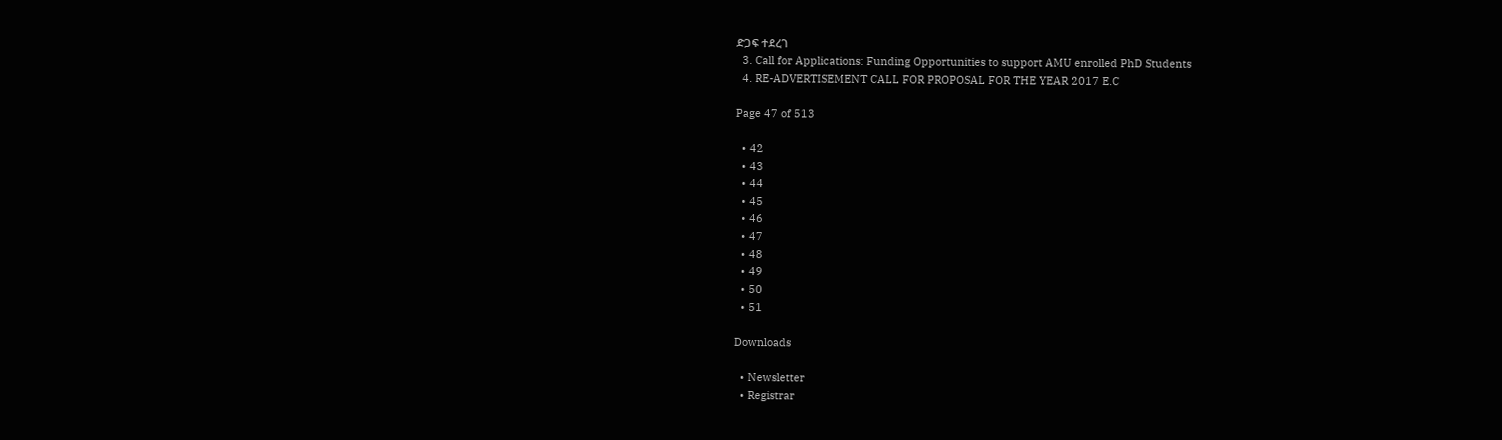ድጋፍ ተደረገ
  3. Call for Applications: Funding Opportunities to support AMU enrolled PhD Students
  4. RE-ADVERTISEMENT CALL FOR PROPOSAL FOR THE YEAR 2017 E.C

Page 47 of 513

  • 42
  • 43
  • 44
  • 45
  • 46
  • 47
  • 48
  • 49
  • 50
  • 51

Downloads

  • Newsletter
  • Registrar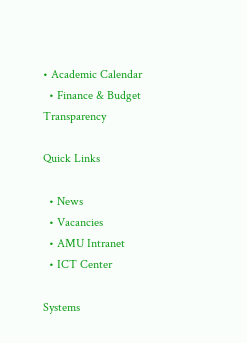• Academic Calendar
  • Finance & Budget Transparency

Quick Links

  • News
  • Vacancies
  • AMU Intranet
  • ICT Center

Systems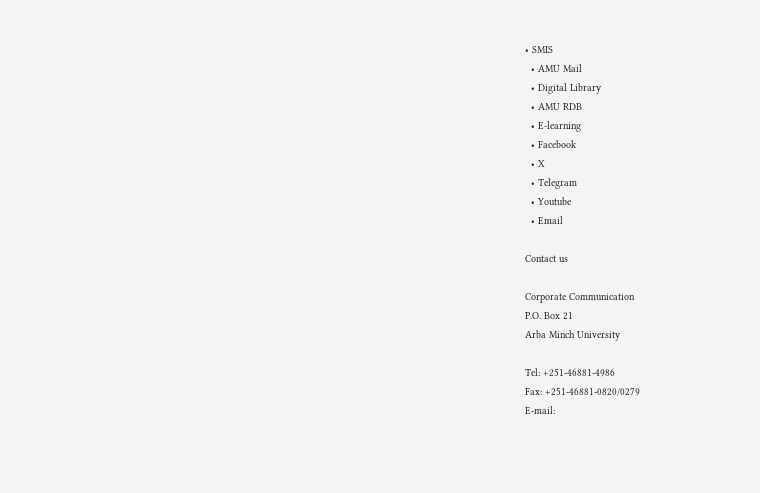• SMIS
  • AMU Mail
  • Digital Library
  • AMU RDB
  • E-learning
  • Facebook
  • X
  • Telegram
  • Youtube
  • Email

Contact us

Corporate Communication
P.O. Box 21
Arba Minch University

Tel: +251-46881-4986
Fax: +251-46881-0820/0279
E-mail: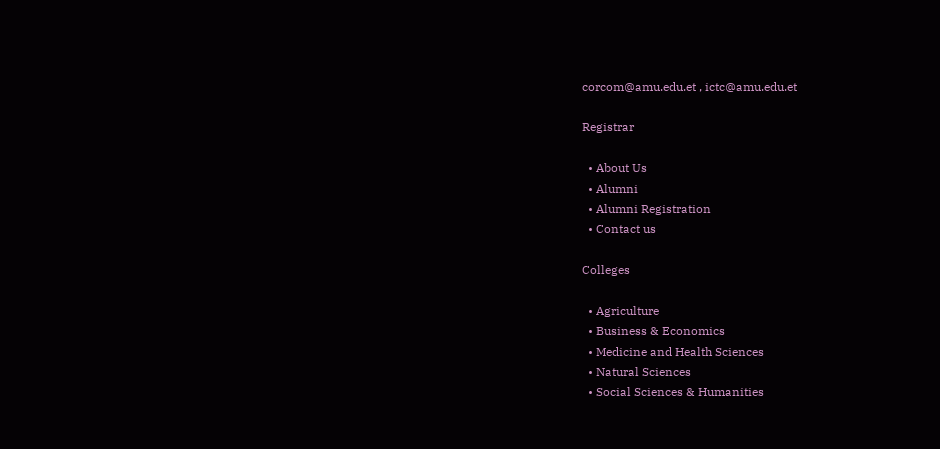corcom@amu.edu.et , ictc@amu.edu.et

Registrar

  • About Us
  • Alumni
  • Alumni Registration
  • Contact us

Colleges

  • Agriculture
  • Business & Economics
  • Medicine and Health Sciences
  • Natural Sciences
  • Social Sciences & Humanities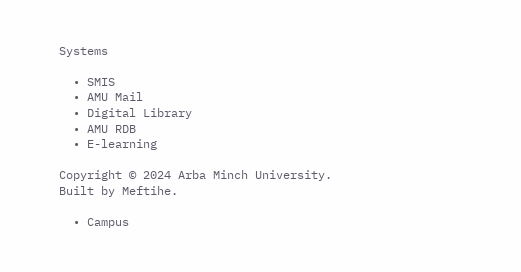Systems

  • SMIS
  • AMU Mail
  • Digital Library
  • AMU RDB
  • E-learning

Copyright © 2024 Arba Minch University. Built by Meftihe.

  • Campus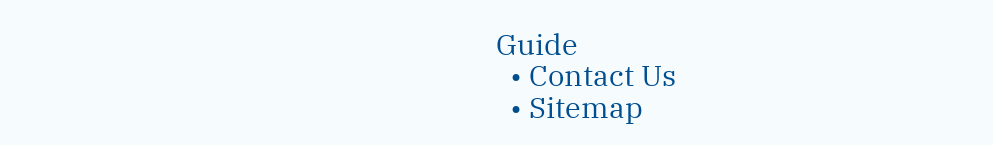Guide
  • Contact Us
  • Sitemap